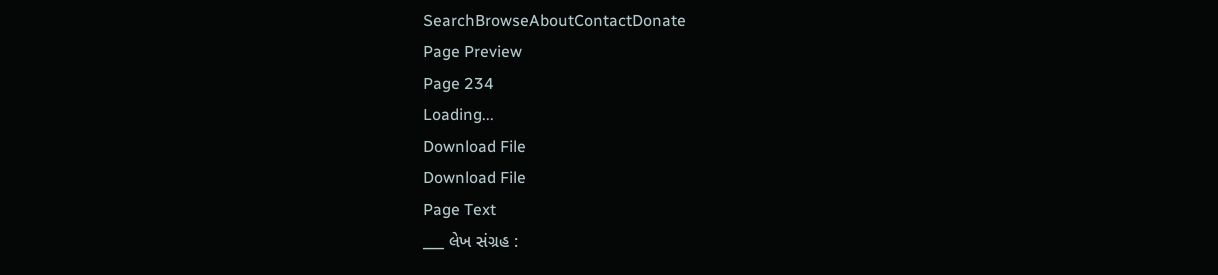SearchBrowseAboutContactDonate
Page Preview
Page 234
Loading...
Download File
Download File
Page Text
___ લેખ સંગ્રહ :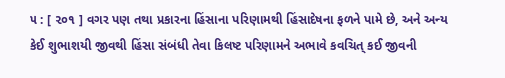૫ : [ ૨૦૧ ] વગર પણ તથા પ્રકારના હિંસાના પરિણામથી હિંસાદેષના ફળને પામે છે, અને અન્ય કેઈ શુભાશયી જીવથી હિંસા સંબંધી તેવા કિલષ્ટ પરિણામને અભાવે કવચિત્ કઈ જીવની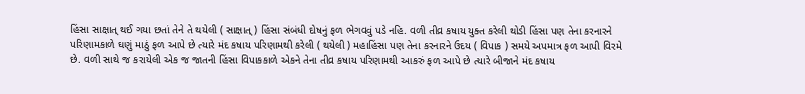હિંસા સાક્ષાત્ થઈ ગયા છતાં તેને તે થયેલી ( સાક્ષાત્ ) હિંસા સંબંધી દોષનું ફળ ભેગવવું પડે નહિ. વળી તીવ્ર કષાય યુક્ત કરેલી થોડી હિંસા પણ તેના કરનારને પરિણામકાળે ઘણું માઠું ફળ આપે છે ત્યારે મંદ કષાય પરિણામથી કરેલી ( થયેલી ) મહાહિંસા પણ તેના કરનારને ઉદય ( વિપાક ) સમયે અપમાત્ર ફળ આપી વિરમે છે. વળી સાથે જ કરાયેલી એક જ જાતની હિંસા વિપાકકાળે એકને તેના તીવ્ર કષાય પરિણામથી આકરું ફળ આપે છે ત્યારે બીજાને મંદ કષાય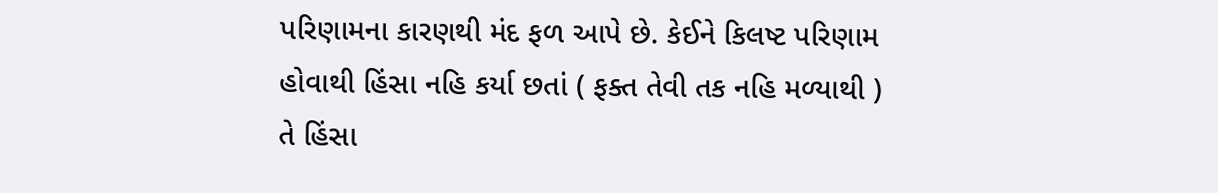પરિણામના કારણથી મંદ ફળ આપે છે. કેઈને કિલષ્ટ પરિણામ હોવાથી હિંસા નહિ કર્યા છતાં ( ફક્ત તેવી તક નહિ મળ્યાથી ) તે હિંસા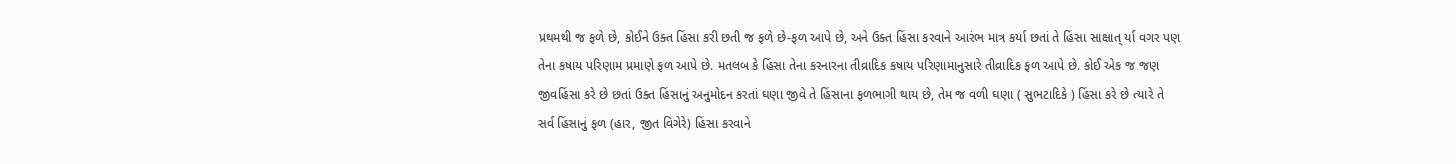પ્રથમથી જ ફળે છે, કોઈને ઉક્ત હિંસા કરી છતી જ ફળે છે-ફળ આપે છે, અને ઉક્ત હિંસા કરવાને આરંભ માત્ર કર્યા છતાં તે હિંસા સાક્ષાત્ ર્યા વગર પણ તેના કષાય પરિણામ પ્રમાણે ફળ આપે છે. મતલબ કે હિંસા તેના કરનારના તીવ્રાદિક કષાય પરિણામાનુસારે તીવ્રાદિક ફળ આપે છે. કોઈ એક જ જણ જીવહિંસા કરે છે છતાં ઉક્ત હિંસાનું અનુમોદન કરતાં ઘણા જીવે તે હિંસાના ફળભાગી થાય છે, તેમ જ વળી ઘણા ( સુભટાદિકે ) હિંસા કરે છે ત્યારે તે સર્વ હિંસાનું ફળ (હાર, જીત વિગેરે) હિંસા કરવાને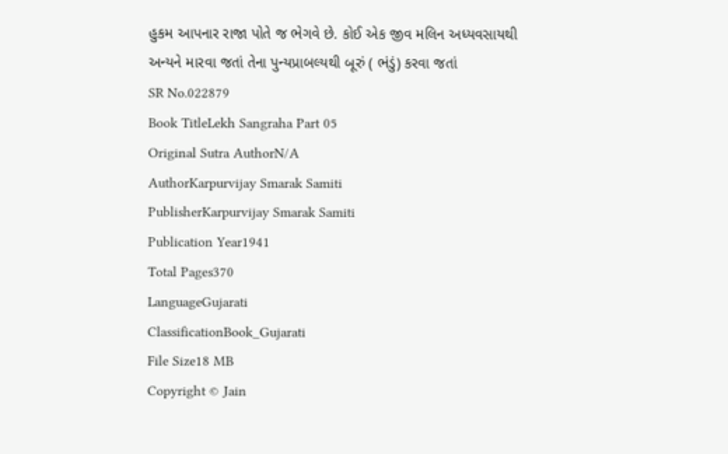હુકમ આપનાર રાજા પોતે જ ભેગવે છે. કોઈ એક જીવ મલિન અધ્યવસાયથી અન્યને મારવા જતાં તેના પુન્યપ્રાબલ્યથી બૂરું ( ભંડું) કરવા જતાં
SR No.022879
Book TitleLekh Sangraha Part 05
Original Sutra AuthorN/A
AuthorKarpurvijay Smarak Samiti
PublisherKarpurvijay Smarak Samiti
Publication Year1941
Total Pages370
LanguageGujarati
ClassificationBook_Gujarati
File Size18 MB
Copyright © Jain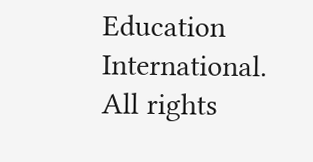Education International. All rights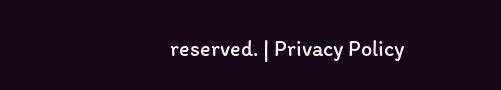reserved. | Privacy Policy